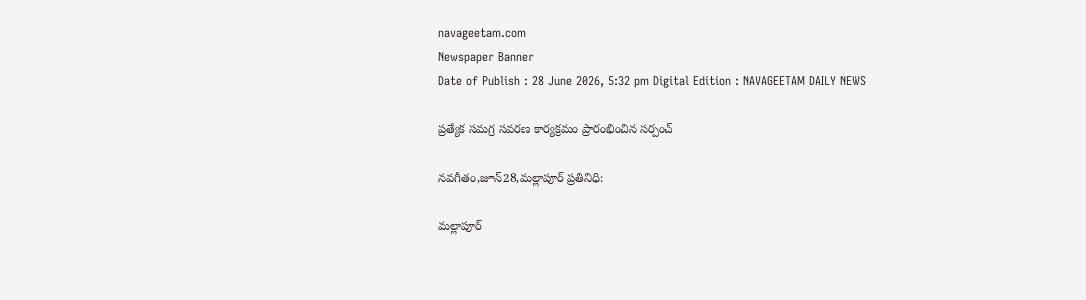navageetam.com
Newspaper Banner
Date of Publish : 28 June 2026, 5:32 pm Digital Edition : NAVAGEETAM DAILY NEWS

ప్రత్యేక సమగ్ర సవరణ కార్యక్రమం ప్రారంభించిన సర్పంచ్

నవగీతం,జూన్28,మల్లాపూర్ ప్రతినిధి:

మల్లాపూర్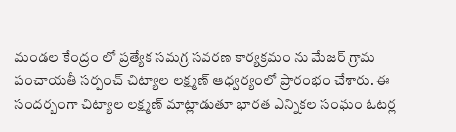మండల కేంద్రం లో ప్రత్యేక సమగ్ర సవరణ కార్యక్రమం ను మేజర్ గ్రామ పంచాయతీ సర్పంచ్ చిట్యాల లక్ష్మణ్ ఆధ్వర్యంలో ప్రారంభం చేశారు. ఈ సందర్బంగా చిట్యాల లక్ష్మణ్ మాట్లాడుతూ భారత ఎన్నికల సంఘం ఓటర్ల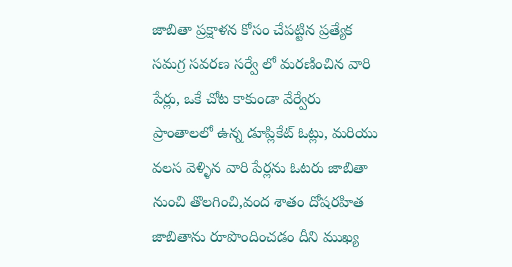జాబితా ప్రక్షాళన కోసం చేపట్టిన ప్రత్యేక సమగ్ర సవరణ సర్వే లో మరణించిన వారి పేర్లు, ఒకే చోట కాకుండా వేర్వేరు ప్రాంతాలలో ఉన్న డూప్లికేట్ ఓట్లు, మరియు వలస వెళ్ళిన వారి పేర్లను ఓటరు జాబితా నుంచి తొలగించి,వంద శాతం దోషరహిత జాబితాను రూపొందించడం దీని ముఖ్య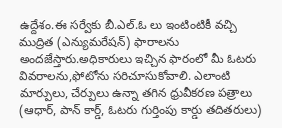ఉద్దేశం.ఈ సర్వేకు బీ.ఎల్.ఓ లు ఇంటింటికీ వచ్చి ముద్రిత (ఎన్యుమరేషన్) ఫారాలను అందజేస్తారు.అధికారులు ఇచ్చిన ఫారంలో మీ ఓటరు వివరాలను,ఫోటోను సరిచూసుకోవాలి. ఎలాంటి మార్పులు, చేర్పులు ఉన్నా తగిన ధ్రువీకరణ పత్రాలు (ఆధార్, పాన్ కార్డ్, ఓటరు గుర్తింపు కార్డు తదితరులు)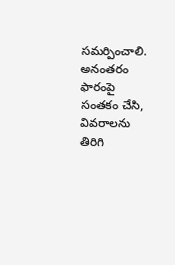సమర్పించాలి. అనంతరం ఫారంపై సంతకం చేసి, వివరాలను తిరిగి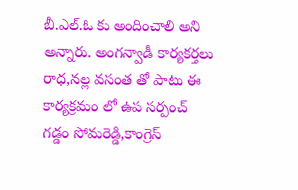బీ.ఎల్.ఓ కు అందించాలి అని అన్నారు. అంగన్వాడీ కార్యకర్తలు రాధ,నల్ల వసంత తో పాటు ఈ కార్యక్రమం లో ఉప సర్పంచ్ గడ్డం సోమరెడ్డి,కాంగ్రెస్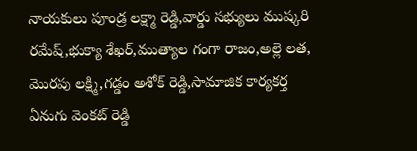నాయకులు పూండ్ర లక్ష్మా రెడ్డి,వార్డు సభ్యులు ముష్కరి రమేష్,భుక్యా శేఖర్,ముత్యాల గంగా రాజం,అల్లె లత, మొరపు లక్ష్మి,గడ్డం అశోక్ రెడ్డి,సామాజిక కార్యకర్త ఏనుగు వెంకట్ రెడ్డి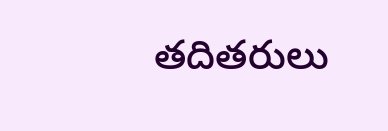తదితరులు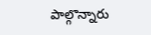పాల్గొన్నారు